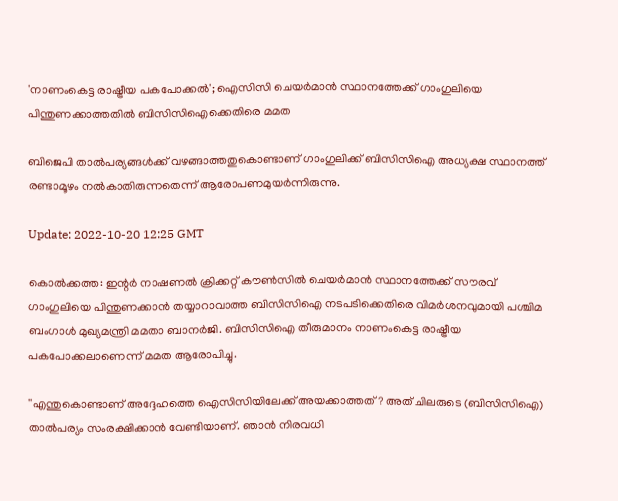'നാണംകെട്ട രാഷ്ട്രീയ പകപോക്കൽ'; ഐസിസി ചെയർമാൻ സ്ഥാനത്തേക്ക് ഗാംഗുലിയെ പിന്തുണക്കാത്തതിൽ ബിസിസിഐക്കെതിരെ മമത

ബിജെപി താൽപര്യങ്ങൾക്ക് വഴങ്ങാത്തതുകൊണ്ടാണ് ഗാംഗുലിക്ക് ബിസിസിഐ അധ്യക്ഷ സ്ഥാനത്ത് രണ്ടാമൂഴം നൽകാതിരുന്നതെന്ന് ആരോപണമുയർന്നിരുന്നു.

Update: 2022-10-20 12:25 GMT

കൊൽക്കത്ത: ഇന്റർ നാഷണൽ ക്രിക്കറ്റ് കൗൺസിൽ ചെയർമാൻ സ്ഥാനത്തേക്ക് സൗരവ് ഗാംഗുലിയെ പിന്തുണക്കാൻ തയ്യാറാവാത്ത ബിസിസിഐ നടപടിക്കെതിരെ വിമർശനവുമായി പശ്ചിമ ബംഗാൾ മുഖ്യമന്ത്രി മമതാ ബാനർജി. ബിസിസിഐ തീരുമാനം നാണംകെട്ട രാഷ്ട്രീയ പകപോക്കലാണെന്ന് മമത ആരോപിച്ചു.

''എന്തുകൊണ്ടാണ് അദ്ദേഹത്തെ ഐസിസിയിലേക്ക് അയക്കാത്തത്? അത് ചിലരുടെ (ബിസിസിഐ) താൽപര്യം സംരക്ഷിക്കാൻ വേണ്ടിയാണ്. ഞാൻ നിരവധി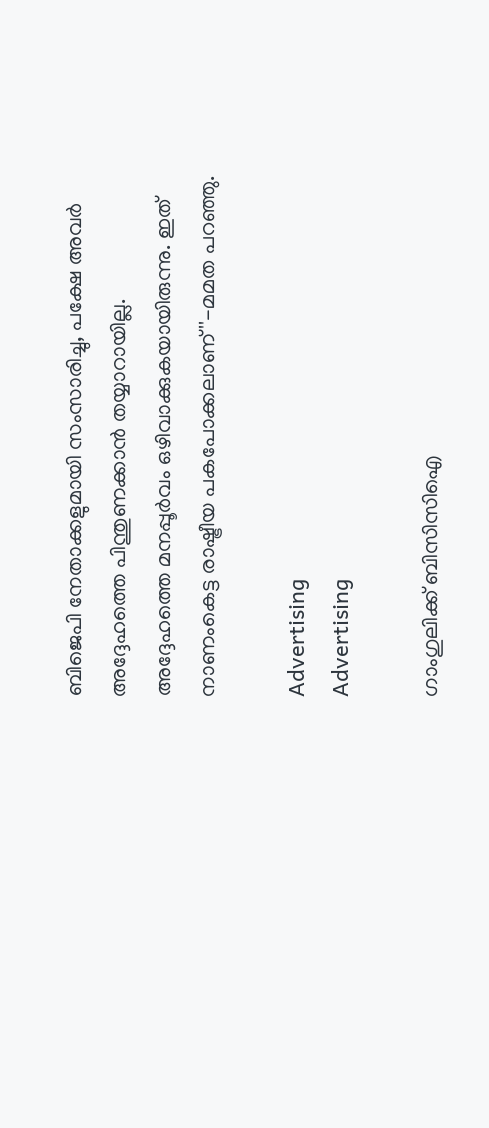ബിജെപി നേതാക്കളുമായി സംസാരിച്ചു, പക്ഷേ അവർ അദ്ദേഹത്തെ പിന്തുണക്കാൻ തയ്യാറായില്ല. അദ്ദേഹത്തെ മനപ്പൂർവം ഒഴിവാക്കുകയായിരുന്നു. ഇത് നാണംകെട്ട രാഷ്ട്രീയ പകപോക്കലാണ്''-മമത പറഞ്ഞു.

Advertising
Advertising

ഗാംഗുലിക്ക് ബിസിസിഐ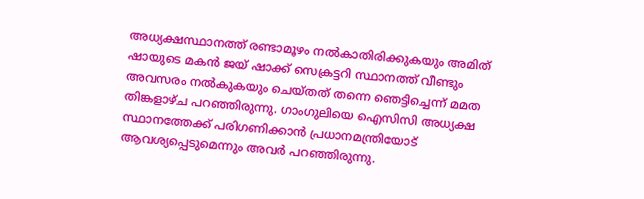അധ്യക്ഷസ്ഥാനത്ത് രണ്ടാമൂഴം നൽകാതിരിക്കുകയും അമിത് ഷായുടെ മകൻ ജയ് ഷാക്ക് സെക്രട്ടറി സ്ഥാനത്ത് വീണ്ടും അവസരം നൽകുകയും ചെയ്തത് തന്നെ ഞെട്ടിച്ചെന്ന് മമത തിങ്കളാഴ്ച പറഞ്ഞിരുന്നു. ഗാംഗുലിയെ ഐസിസി അധ്യക്ഷ സ്ഥാനത്തേക്ക് പരിഗണിക്കാൻ പ്രധാനമന്ത്രിയോട് ആവശ്യപ്പെടുമെന്നും അവർ പറഞ്ഞിരുന്നു.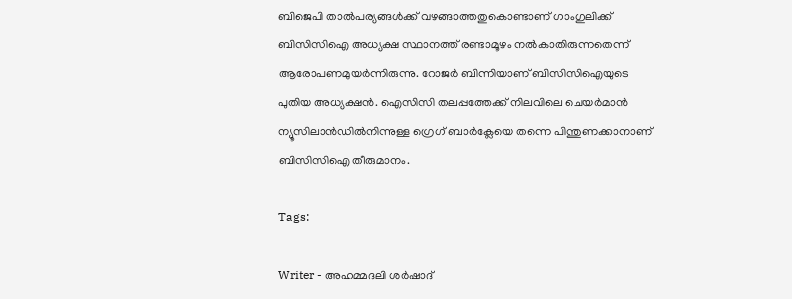ബിജെപി താൽപര്യങ്ങൾക്ക് വഴങ്ങാത്തതുകൊണ്ടാണ് ഗാംഗുലിക്ക് ബിസിസിഐ അധ്യക്ഷ സ്ഥാനത്ത് രണ്ടാമൂഴം നൽകാതിരുന്നതെന്ന് ആരോപണമുയർന്നിരുന്നു. റോജർ ബിന്നിയാണ് ബിസിസിഐയുടെ പുതിയ അധ്യക്ഷൻ. ഐസിസി തലപ്പത്തേക്ക് നിലവിലെ ചെയർമാൻ ന്യൂസിലാൻഡിൽനിന്നുള്ള ഗ്രെഗ് ബാർക്ലേയെ തന്നെ പിന്തുണക്കാനാണ് ബിസിസിഐ തീരുമാനം.

Tags:

Writer - അഹമ്മദലി ശര്‍ഷാദ്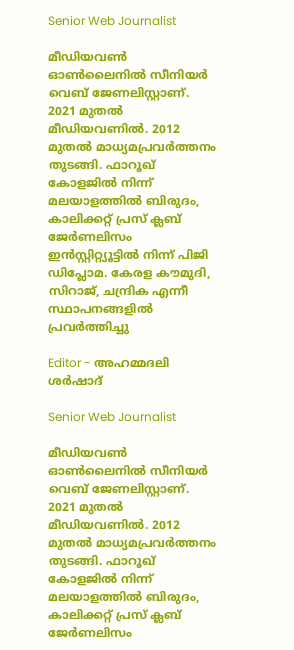Senior Web Journalist

മീഡിയവൺ ഓൺലൈനിൽ സീനിയർ വെബ് ജേണലിസ്റ്റാണ്. 2021 മുതൽ മീഡിയവണിൽ. 2012 മുതൽ മാധ്യമപ്രവർത്തനം തുടങ്ങി. ഫാറൂഖ് കോളജിൽ നിന്ന് മലയാളത്തിൽ ബിരുദം, കാലിക്കറ്റ് പ്രസ് ക്ലബ് ജേർണലിസം ഇൻസ്റ്റിറ്റ്യൂട്ടിൽ നിന്ന് പിജി ഡിപ്ലോമ. കേരള കൗമുദി, സിറാജ്, ചന്ദ്രിക എന്നീ സ്ഥാപനങ്ങളിൽ പ്രവർത്തിച്ചു

Editor - അഹമ്മദലി ശര്‍ഷാദ്

Senior Web Journalist

മീഡിയവൺ ഓൺലൈനിൽ സീനിയർ വെബ് ജേണലിസ്റ്റാണ്. 2021 മുതൽ മീഡിയവണിൽ. 2012 മുതൽ മാധ്യമപ്രവർത്തനം തുടങ്ങി. ഫാറൂഖ് കോളജിൽ നിന്ന് മലയാളത്തിൽ ബിരുദം, കാലിക്കറ്റ് പ്രസ് ക്ലബ് ജേർണലിസം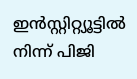ഇൻസ്റ്റിറ്റ്യൂട്ടിൽ നിന്ന് പിജി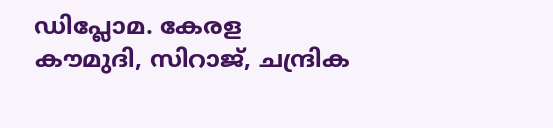ഡിപ്ലോമ. കേരള കൗമുദി, സിറാജ്, ചന്ദ്രിക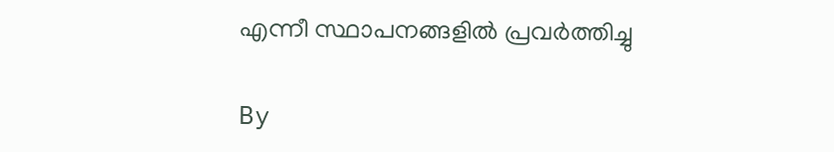എന്നീ സ്ഥാപനങ്ങളിൽ പ്രവർത്തിച്ചു

By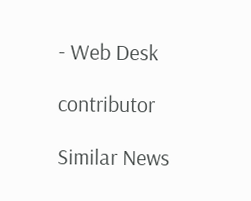- Web Desk

contributor

Similar News